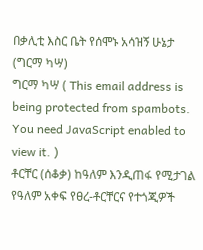በቃሊቲ እስር ቤት የሰሞኑ አሳዝኝ ሁኔታ (ግርማ ካሣ)
ግርማ ካሣ ( This email address is being protected from spambots. You need JavaScript enabled to view it. )
ቶርቸር (ሰቆቃ) ከዓለም እንዲጠፋ የሚታገል የዓለም አቀፍ የፀረ-ቶርቸርና የተጎጂዎች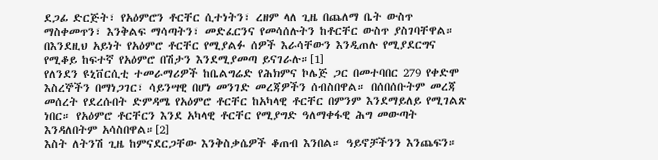ደጋፊ ድርጅት፣ የአዕምሮን ቶርቸር ሲተነትን፣ ረዘም ላለ ጊዜ በጨለማ ቤት ውስጥ ማስቀመጥን፣ እንቅልፍ ማሳጣትን፣ መድፈርንና የመሳሰሉትን ከቶርቸር ውስጥ ያስገባቸዋል። በእንደዚህ አይነት የአዕምሮ ቶርቸር የሚያልፉ ሰዎች እራሳቸውን እንዲጠሉ የሚያደርግና የሚቆይ ከፍተኛ የአዕምሮ በሽታን እንደሚያመጣ ይናገራሉ።[1]
የለንደን ዩኒቨርሲቲ ተመራማሪዎች ከቤልግሬድ የሕክምና ኮሌጅ ጋር በመተባበር 279 የቀድሞ እስረኞችን በማነጋገር፣ ሳይንሣዊ በሆነ መንገድ መረጃዎችን ሰብስበዋል። በሰበሰቡትም መረጃ መሰረት የደረሱበት ድምዳሜ የአዕምሮ ቶርቸር ከአካላዊ ቶርቸር በምንም እንደማይለይ የሚገልጽ ነበር። የአዕምሮ ቶርቸርን እንደ አካላዊ ቶርቸር የሚያግድ ዓለማቀፋዊ ሕግ መውጣት እንዳለበትም አሳስበዋል።[2]
እስት ለትንሽ ጊዜ ከምናደርጋቸው እንቅስቃሴዎች ቆጠብ እንበል። ዓይኖቻችንን እንጨፍን።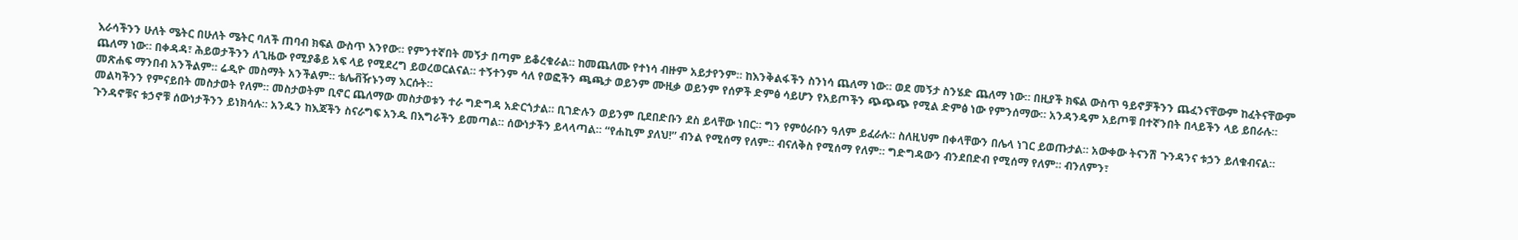እራሳችንን ሁለት ሜትር በሁለት ሜትር ባለች ጠባብ ክፍል ውስጥ እንየው። የምንተኛበት መኝታ በጣም ይቆረቁራል። ከመጨለሙ የተነሳ ብዙም አይታየንም። ከእንቅልፋችን ስንነሳ ጨለማ ነው። ወደ መኝታ ስንሄድ ጨለማ ነው። በዚያች ክፍል ውስጥ ዓይኖቻችንን ጨፈንናቸውም ከፈትናቸውም ጨለማ ነው። በቀዳዳ፣ ሕይወታችንን ለጊዜው የሚያቆይ አፍ ላይ የሚደረግ ይወረወርልናል። ተኝተንም ሳለ የወፎችን ጫጫታ ወይንም ሙዚቃ ወይንም የሰዎች ድምፅ ሳይሆን የአይጦችን ጭጭጭ የሚል ድምፅ ነው የምንሰማው። አንዳንዴም አይጦቹ በተኛንበት በላይችን ላይ ይበራሉ። መጽሐፍ ማንበብ አንችልም። ሬዲዮ መስማት አንችልም። ቴሌቭዥኑንማ እርሱት።
መልካችንን የምናይበት መስታወት የለም። መስታወትም ቢኖር ጨለማው መስታወቱን ተራ ግድግዳ አድርጎታል። ቢገድሉን ወይንም ቢደበድቡን ደስ ይላቸው ነበር። ግን የምዕራቡን ዓለም ይፈራሉ። ስለዚህም በቀላቸውን በሌላ ነገር ይወጡታል። አውቀው ትናንሽ ጉንዳንና ቱኃን ይለቁብናል። ጉንዳኖቹና ቱኃኖቹ ሰውነታችንን ይነክሳሉ። አንዱን ከእጃችን ስናራግፍ አንዱ በእግራችን ይመጣል። ሰውነታችን ይላላጣል። “የሐኪም ያለህ!” ብንል የሚሰማ የለም። ብናለቅስ የሚሰማ የለም። ግድግዳውን ብንደበድብ የሚሰማ የለም። ብንለምን፣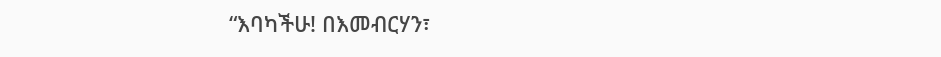“እባካችሁ! በእመብርሃን፣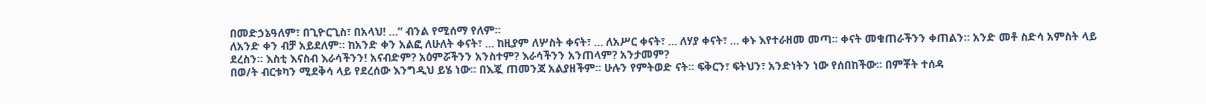በመድኃኔዓለም፣ በጊዮርጊስ፣ በአላህ! …” ብንል የሚሰማ የለም።
ለአንድ ቀን ብቻ አይደለም። ከአንድ ቀን አልፎ ለሁለት ቀናት፣ … ከዚያም ለሦስት ቀናት፣ … ለአሥር ቀናት፣ … ለሃያ ቀናት፣ … ቀኑ እየተራዘመ መጣ። ቀናት መቁጠራችንን ቀጠልን። አንድ መቶ ስድሳ አምስት ላይ ደረስን። እስቲ እናስብ እራሳችንን! አናብድም? አዕምሯችንን አንስተም? እራሳችንን አንጠላም? አንታመም?
በወ/ት ብርቱካን ሚደቅሳ ላይ የደረሰው እንግዲህ ይሄ ነው። በእጇ ጠመንጃ አልያዘችም። ሁሉን የምትወድ ናት። ፍቅርን፣ ፍትህን፣ አንድነትን ነው የሰበከችው። በምቾት ተሰዳ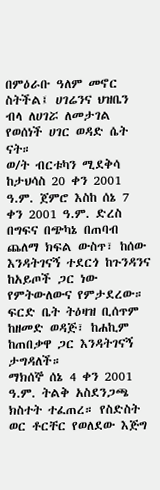በምዕራቡ ዓለም መኖር ስትችል፤ ሀገሬንና ህዝቤን ብላ ለሀገሯ ለመታገል የወሰነች ሀገር ወዳድ ሴት ናት።
ወ/ት ብርቱካን ሚደቅሳ ከታህሳስ 20 ቀን 2001 ዓ.ም. ጀምሮ እስከ ሰኔ 7 ቀን 2001 ዓ.ም. ድረስ በግፍና በጭካኔ በጠባብ ጨለማ ክፍል ውስጥ፣ ከሰው እንዳትገናኝ ተደርጎ ከጉንዳንና ከአይጦች ጋር ነው የምትውለውና የምታደረው። ፍርድ ቤት ትዕዛዝ ቢሰጥም ከዘመድ ወዳጅ፣ ከሐኪም ከጠበቃዋ ጋር እንዳትገናኝ ታግዳለች።
ማክሰኞ ሰኔ 4 ቀን 2001 ዓ.ም. ትልቅ አስደንጋጫ ክስተት ተፈጠረ። የስድስት ወር ቶርቸር የወለደው እጅግ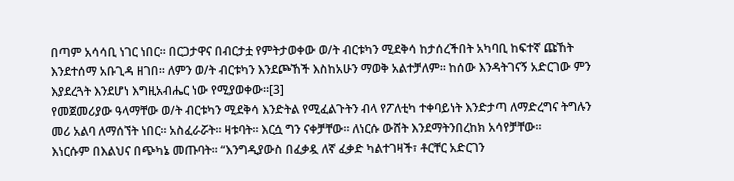በጣም አሳሳቢ ነገር ነበር። በርጋታዋና በብርታቷ የምትታወቀው ወ/ት ብርቱካን ሚደቅሳ ከታሰረችበት አካባቢ ከፍተኛ ጩኸት እንደተሰማ አቡጊዳ ዘገበ። ለምን ወ/ት ብርቱካን እንደጮኸች እስከአሁን ማወቅ አልተቻለም። ከሰው እንዳትገናኝ አድርገው ምን እያደረጓት እንደሆነ እግዚአብሔር ነው የሚያወቀው።[3]
የመጀመሪያው ዓላማቸው ወ/ት ብርቱካን ሚደቅሳ እንድትል የሚፈልጉትን ብላ የፖለቲካ ተቀባይነት እንድታጣ ለማድረግና ትግሉን መሪ አልባ ለማሰኘት ነበር። አስፈራሯት። ዛቱባት። እርሷ ግን ናቀቻቸው። ለነርሱ ውሸት እንደማትንበረከክ አሳየቻቸው።
እነርሱም በእልህና በጭካኔ መጡባት። “እንግዲያውስ በፈቃዷ ለኛ ፈቃድ ካልተገዛች፣ ቶርቸር አድርገን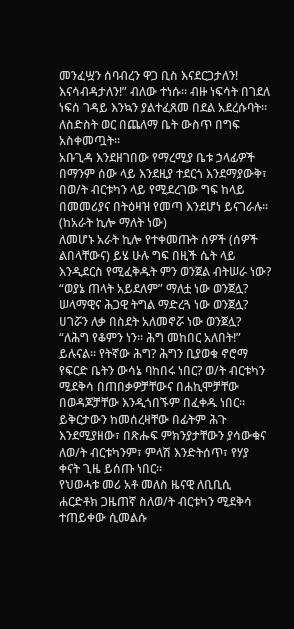መንፈሧን ሰባብረን ዋጋ ቢስ እናደርጋታለን! እናሳብዳታለን!” ብለው ተነሱ። ብዙ ነፍሳት በገደለ ነፍሰ ገዳይ እንኳን ያልተፈጸመ በደል አደረሱባት። ለስድስት ወር በጨለማ ቤት ውስጥ በግፍ አስቀመጧት።
አቡጊዳ እንደዘገበው የማረሚያ ቤቱ ኃላፊዎች በማንም ሰው ላይ እንደዚያ ተደርጎ እንደማያውቅ፣ በወ/ት ብርቱካን ላይ የሚደረገው ግፍ ከላይ በመመሪያና በትዕዛዝ የመጣ እንደሆነ ይናገራሉ። (ከአራት ኪሎ ማለት ነው)
ለመሆኑ አራት ኪሎ የተቀመጡት ሰዎች (ሰዎች ልበላቸውና) ይሄ ሁሉ ግፍ በዚች ሴት ላይ እንዲደርስ የሚፈቅዱት ምን ወንጀል ብትሠራ ነው? “ወያኔ ጠላት አይደለም” ማለቷ ነው ወንጀሏ? ሠላማዊና ሕጋዊ ትግል ማድረጓ ነው ወንጀሏ? ሀገሯን ለቃ በስደት አለመኖሯ ነው ወንጀሏ?
“ለሕግ የቆምን ነን። ሕግ መከበር አለበት!” ይሉናል። የትኛው ሕግ? ሕግን ቢያወቁ ኖሮማ የፍርድ ቤትን ውሳኔ ባከበሩ ነበር? ወ/ት ብርቱካን ሚደቅሳ በጠበቃዎቻቸውና በሐኪሞቻቸው በወዳጆቻቸው እንዲጎበኙም በፈቀዱ ነበር። ይቅርታውን ከመሰረዛቸው በፊትም ሕጉ እንደሚያዘው፣ በጽሑፍ ምክንያታቸውን ያሳውቁና ለወ/ት ብርቱካንም፣ ምላሽ እንድትሰጥ፣ የሃያ ቀናት ጊዜ ይሰጡ ነበር።
የህወሓቱ መሪ አቶ መለስ ዜናዊ ለቢቢሲ ሐርድቶክ ጋዜጠኛ ስለወ/ት ብርቱካን ሚደቅሳ ተጠይቀው ሲመልሱ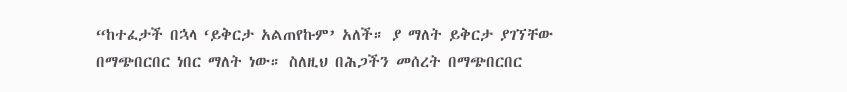“ከተፈታች በኋላ ‘ይቅርታ አልጠየኩም’ አለች። ያ ማለት ይቅርታ ያገኘቸው በማጭበርበር ነበር ማለት ነው። ስለዚህ በሕጋችን መሰረት በማጭበርበር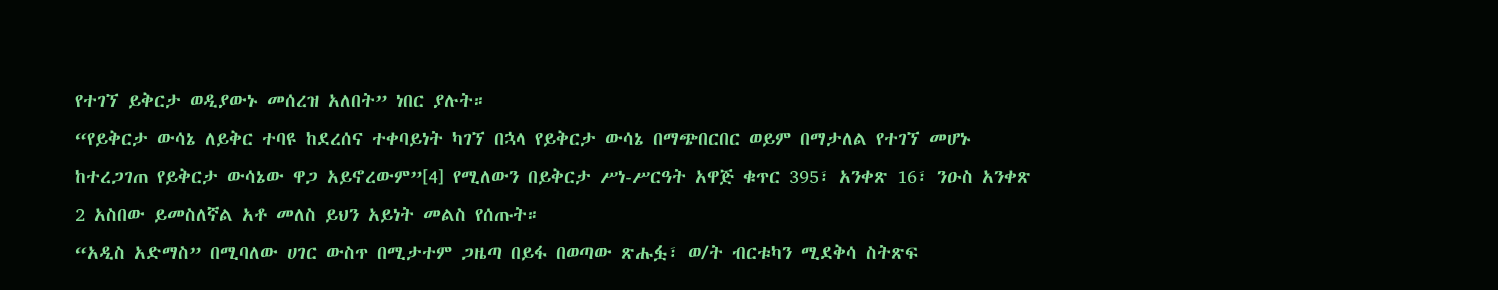የተገኘ ይቅርታ ወዲያውኑ መሰረዝ አለበት” ነበር ያሉት።
“የይቅርታ ውሳኔ ለይቅር ተባዩ ከደረሰና ተቀባይነት ካገኘ በኋላ የይቅርታ ውሳኔ በማጭበርበር ወይም በማታለል የተገኘ መሆኑ ከተረጋገጠ የይቅርታ ውሳኔው ዋጋ አይኖረውም”[4] የሚለውን በይቅርታ ሥነ-ሥርዓት አዋጅ ቁጥር 395፣ አንቀጽ 16፣ ንዑስ አንቀጽ 2 አስበው ይመስለኛል አቶ መለስ ይህን አይነት መልስ የሰጡት።
“አዲስ አድማስ” በሚባለው ሀገር ውስጥ በሚታተም ጋዜጣ በይፋ በወጣው ጽሑፏ፣ ወ/ት ብርቱካን ሚደቅሳ ስትጽፍ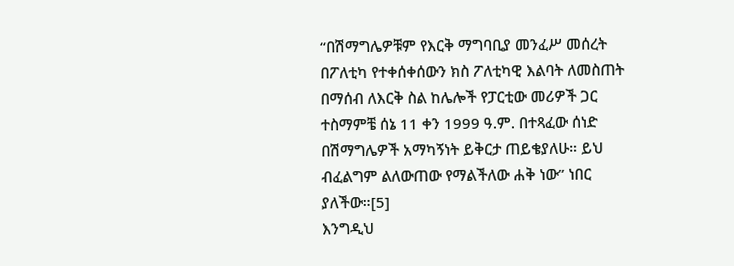“በሽማግሌዎቹም የእርቅ ማግባቢያ መንፈሥ መሰረት በፖለቲካ የተቀሰቀሰውን ክስ ፖለቲካዊ እልባት ለመስጠት በማሰብ ለእርቅ ስል ከሌሎች የፓርቲው መሪዎች ጋር ተስማምቼ ሰኔ 11 ቀን 1999 ዓ.ም. በተጻፈው ሰነድ በሽማግሌዎች አማካኝነት ይቅርታ ጠይቄያለሁ። ይህ ብፈልግም ልለውጠው የማልችለው ሐቅ ነው” ነበር ያለችው።[5]
እንግዲህ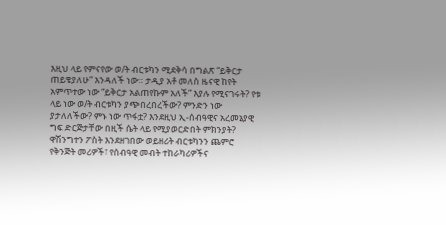እዚህ ላይ የምናየው ወ/ት ብርቱካን ሚደቅሳ በግልጽ “ይቅርታ ጠይቄያለሁ” እንዳለች ነው። ታዲያ አቶ መለስ ዜናዊ ከየት አምጥተው ነው “ይቅርታ አልጠየኩም አለች” እያሉ የሚናገሩት? የቱ ላይ ነው ወ/ት ብርቱካን ያጭበረበረችው? ምንድን ነው ያታለለችው? ምኑ ነው ጥፋቷ? እንደዚህ ኢ-ሰብዓዊና አረመኔያዊ ግፍ ድርጅታቸው በዚች ሴት ላይ የሚያወርድበት ምክንያት?
ዋሽንግተን ፖስት እንደዘገበው ወይዘሪት ብርቱካንን ጨምሮ የቅንጅት መሪዎች፣ የሰብዓዊ መብት ተከራካሪዎችና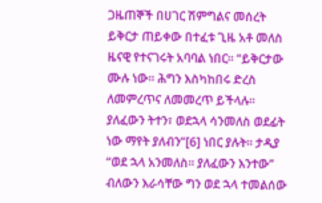ጋዜጠኞች በሀገር ሽምግልና መሰረት ይቅርታ ጠይቀው በተፈቱ ጊዜ አቶ መለስ ዜናዊ የተናገሩት አባባል ነበር። “ይቅርታው ሙሉ ነው። ሕግን እስካከበሩ ድረስ ለመምረጥና ለመመረጥ ይችላሉ። ያለፈውን ትተን፣ ወደኋላ ሳንመለስ ወደፊት ነው ማየት ያለብን”[6] ነበር ያሉት። ታዲያ “ወደ ኋላ አንመለስ። ያለፈውን እንተው” ብለውን እራሳቸው ግን ወደ ኋላ ተመልሰው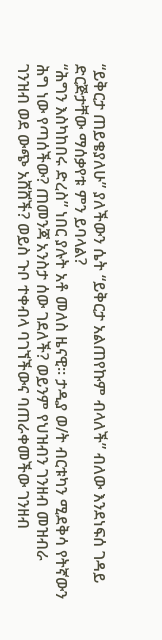“ይቅርታ ጠይቄያለሁ” ያለችውን ሴት “ይቅርታ አልጠየኩም ብላለች” ብለው እንደነፍሰ ገዳይ ድርጅታቸው ማሰቃየቱ ምን ይባላል?
“ሕግን እስካከበሩ ድረስ” ነበር ያሉት አቶ መለስ ዜናዊ። ታዲያ ወ/ት ብርቱካን ሚደቅሳ የትኛውን ሕግ ነው የጣሰችው? ጠመንጃ አንስታ ሰው ገደለች? ወይንም የህዝብን ገንዘብ መዝብራ ገንዝብ ወደ ውጭ አሸሸች? ወይስ ጉቦ ተቀብላ ባገኘችውና ባጠራቀመችው ገንዘብ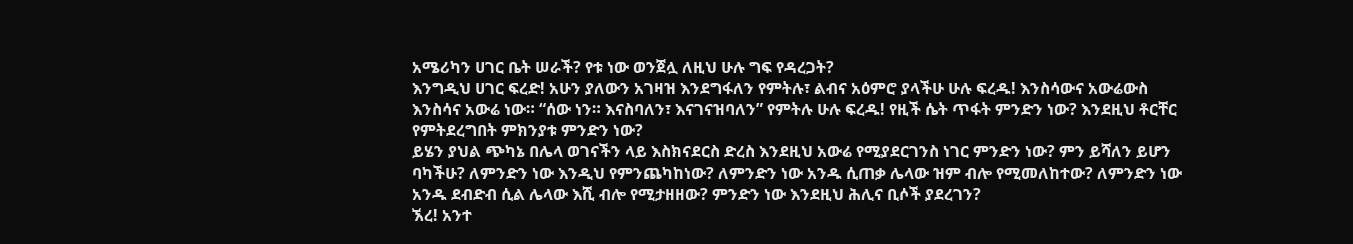አሜሪካን ሀገር ቤት ሠራች? የቱ ነው ወንጀሏ ለዚህ ሁሉ ግፍ የዳረጋት?
እንግዲህ ሀገር ፍረድ! አሁን ያለውን አገዛዝ እንደግፋለን የምትሉ፣ ልብና አዕምሮ ያላችሁ ሁሉ ፍረዱ! እንስሳውና አውሬውስ እንስሳና አውሬ ነው። “ሰው ነን። እናስባለን፣ እናገናዝባለን” የምትሉ ሁሉ ፍረዱ! የዚች ሴት ጥፋት ምንድን ነው? እንደዚህ ቶርቸር የምትደረግበት ምክንያቱ ምንድን ነው?
ይሄን ያህል ጭካኔ በሌላ ወገናችን ላይ እስክናደርስ ድረስ እንደዚህ አውሬ የሚያደርገንስ ነገር ምንድን ነው? ምን ይሻለን ይሆን ባካችሁ? ለምንድን ነው እንዲህ የምንጨካከነው? ለምንድን ነው አንዱ ሲጠቃ ሌላው ዝም ብሎ የሚመለከተው? ለምንድን ነው አንዱ ደብድብ ሲል ሌላው እሺ ብሎ የሚታዘዘው? ምንድን ነው እንደዚህ ሕሊና ቢሶች ያደረገን?
ኧረ! አንተ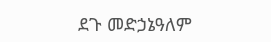ደጉ መድኃኔዓለም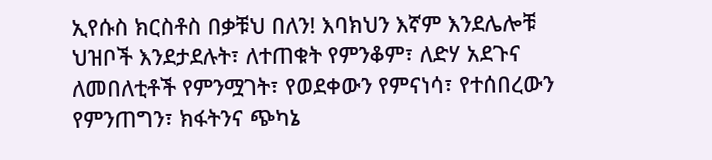ኢየሱስ ክርስቶስ በቃቹህ በለን! እባክህን እኛም እንደሌሎቹ ህዝቦች እንደታደሉት፣ ለተጠቁት የምንቆም፣ ለድሃ አደጉና ለመበለቲቶች የምንሟገት፣ የወደቀውን የምናነሳ፣ የተሰበረውን የምንጠግን፣ ክፋትንና ጭካኔ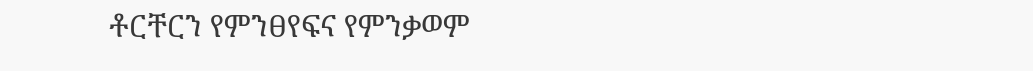ቶርቸርን የምንፀየፍና የምንቃወም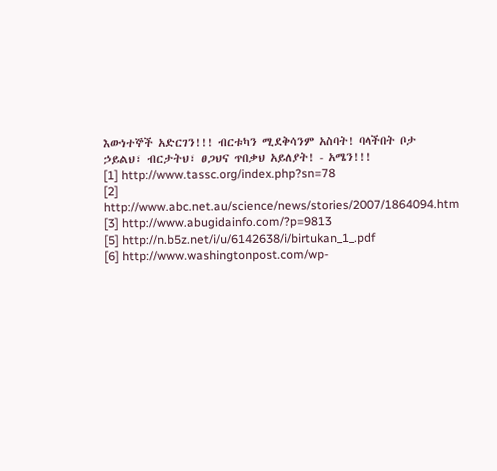እውነተኞች አድርገን!!! ብርቱካን ሚደቅሳንም አስባት! ባላችበት ቦታ ኃይልህ፣ ብርታትህ፣ ፀጋህና ጥበቃህ አይለያት! - አሜን!!!
[1] http://www.tassc.org/index.php?sn=78
[2] http://www.abc.net.au/science/news/stories/2007/1864094.htm
[3] http://www.abugidainfo.com/?p=9813
[5] http://n.b5z.net/i/u/6142638/i/birtukan_1_.pdf
[6] http://www.washingtonpost.com/wp-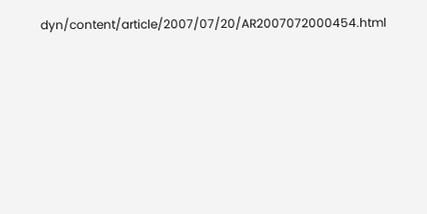dyn/content/article/2007/07/20/AR2007072000454.html